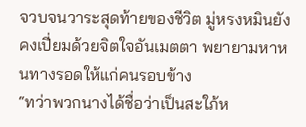จวบจนวาระสุดท้ายของชีวิต มู่หรงหมินยังคงเปี่ยมด้วยจิตใจอันเมตตา พยายามหาหนทางรอดให้แก่คนรอบข้าง
“ทว่าพวกนางได้ชื่อว่าเป็นสะใภ้ห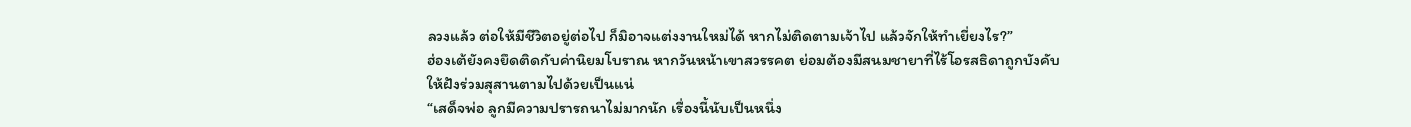ลวงแล้ว ต่อให้มีชีวิตอยู่ต่อไป ก็มิอาจแต่งงานใหม่ได้ หากไม่ติดตามเจ้าไป แล้วจักให้ทำเยี่ยงไร?”
ฮ่องเต้ยังคงยึดติดกับค่านิยมโบราณ หากวันหน้าเขาสวรรคต ย่อมต้องมีสนมชายาที่ไร้โอรสธิดาถูกบังคับให้ฝังร่วมสุสานตามไปด้วยเป็นแน่
“เสด็จพ่อ ลูกมีความปรารถนาไม่มากนัก เรื่องนี้นับเป็นหนึ่ง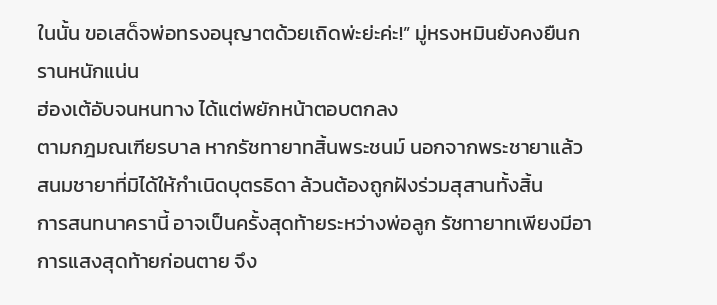ในนั้น ขอเสด็จพ่อทรงอนุญาตด้วยเถิดพ่ะย่ะค่ะ!” มู่หรงหมินยังคงยืนกรานหนักแน่น
ฮ่องเต้อับจนหนทาง ได้แต่พยักหน้าตอบตกลง
ตามกฎมณเฑียรบาล หากรัชทายาทสิ้นพระชนม์ นอกจากพระชายาแล้ว สนมชายาที่มิได้ให้กำเนิดบุตรธิดา ล้วนต้องถูกฝังร่วมสุสานทั้งสิ้น
การสนทนาครานี้ อาจเป็นครั้งสุดท้ายระหว่างพ่อลูก รัชทายาทเพียงมีอาการแสงสุดท้ายก่อนตาย จึง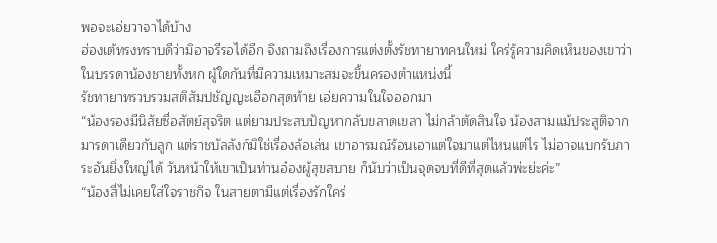พอจะเอ่ยวาจาได้บ้าง
ฮ่องเต้ทรงทราบดีว่ามิอาจรีรอได้อีก จึงถามถึงเรื่องการแต่งตั้งรัชทายาทคนใหม่ ใคร่รู้ความคิดเห็นของเขาว่าในบรรดาน้องชายทั้งหก ผู้ใดกันที่มีความเหมาะสมจะขึ้นครองตำแหน่งนี้
รัชทายาทรวบรวมสติสัมปชัญญะเฮือกสุดท้าย เอ่ยความในใจออกมา
“น้องรองมีนิสัยซื่อสัตย์สุจริต แต่ยามประสบปัญหากลับขลาดเขลา ไม่กล้าตัดสินใจ น้องสามแม้ประสูติจากมารดาเดียวกับลูก แต่ราชบัลลังก์มิใช่เรื่องล้อเล่น เขาอารมณ์ร้อนเอาแต่ใจมาแต่ไหนแต่ไร ไม่อาจแบกรับภาระอันยิ่งใหญ่ได้ วันหน้าให้เขาเป็นท่านอ๋องผู้สุขสบาย ก็นับว่าเป็นจุดจบที่ดีที่สุดแล้วพ่ะย่ะค่ะ”
“น้องสี่ไม่เคยใส่ใจราชกิจ ในสายตามีแต่เรื่องรักใคร่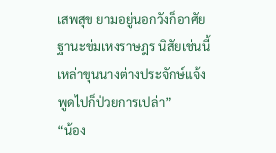เสพสุข ยามอยู่นอกวังก็อาศัยฐานะข่มเหงราษฎร นิสัยเช่นนี้เหล่าขุนนางต่างประจักษ์แจ้ง พูดไปก็ป่วยการเปล่า”
“น้อง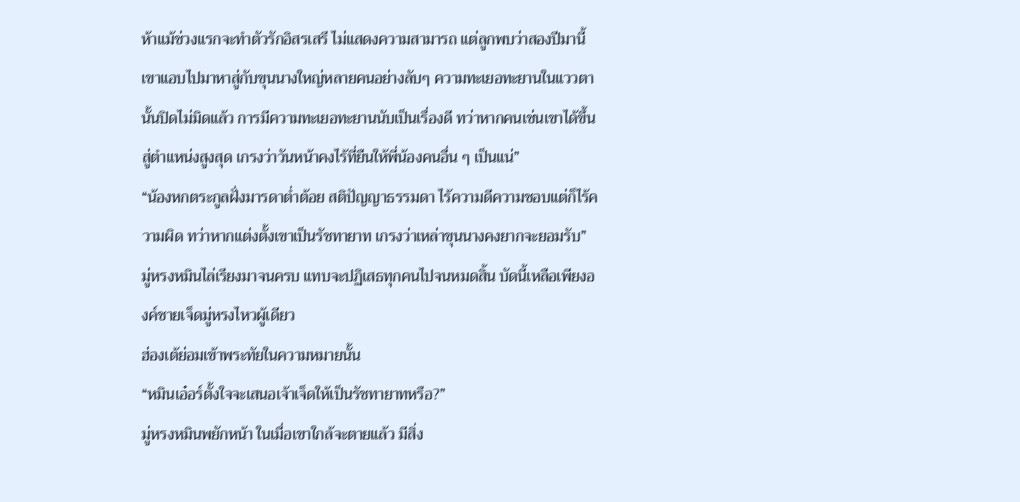ห้าแม้ช่วงแรกจะทำตัวรักอิสรเสรี ไม่แสดงความสามารถ แต่ลูกพบว่าสองปีมานี้เขาแอบไปมาหาสู่กับขุนนางใหญ่หลายคนอย่างลับๆ ความทะเยอทะยานในแววตานั้นปิดไม่มิดแล้ว การมีความทะเยอทะยานนับเป็นเรื่องดี ทว่าหากคนเช่นเขาได้ขึ้นสู่ตำแหน่งสูงสุด เกรงว่าวันหน้าคงไร้ที่ยืนให้พี่น้องคนอื่น ๆ เป็นแน่”
“น้องหกตระกูลฝั่งมารดาต่ำต้อย สติปัญญาธรรมดา ไร้ความดีความชอบแต่ก็ไร้ความผิด ทว่าหากแต่งตั้งเขาเป็นรัชทายาท เกรงว่าเหล่าขุนนางคงยากจะยอมรับ”
มู่หรงหมินไล่เรียงมาจนครบ แทบจะปฏิเสธทุกคนไปจนหมดสิ้น บัดนี้เหลือเพียงองค์ชายเจ็ดมู่หรงไหวผู้เดียว
ฮ่องเต้ย่อมเข้าพระทัยในความหมายนั้น
“หมินเอ๋อร์ตั้งใจจะเสนอเจ้าเจ็ดให้เป็นรัชทายาทหรือ?”
มู่หรงหมินพยักหน้า ในเมื่อเขาใกล้จะตายแล้ว มีสิ่ง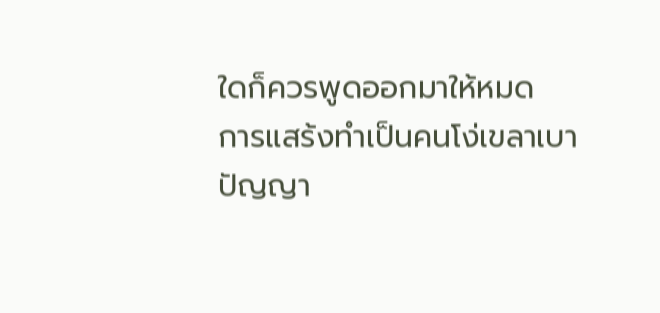ใดก็ควรพูดออกมาให้หมด
การแสร้งทำเป็นคนโง่เขลาเบาปัญญา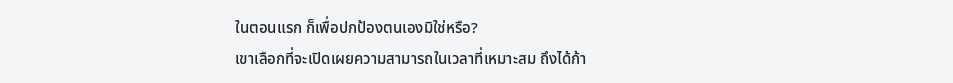ในตอนแรก ก็เพื่อปกป้องตนเองมิใช่หรือ?
เขาเลือกที่จะเปิดเผยความสามารถในเวลาที่เหมาะสม ถึงได้ก้า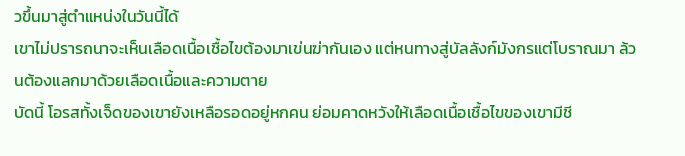วขึ้นมาสู่ตำแหน่งในวันนี้ได้
เขาไม่ปรารถนาจะเห็นเลือดเนื้อเชื้อไขต้องมาเข่นฆ่ากันเอง แต่หนทางสู่บัลลังก์มังกรแต่โบราณมา ล้วนต้องแลกมาด้วยเลือดเนื้อและความตาย
บัดนี้ โอรสทั้งเจ็ดของเขายังเหลือรอดอยู่หกคน ย่อมคาดหวังให้เลือดเนื้อเชื้อไขของเขามีชี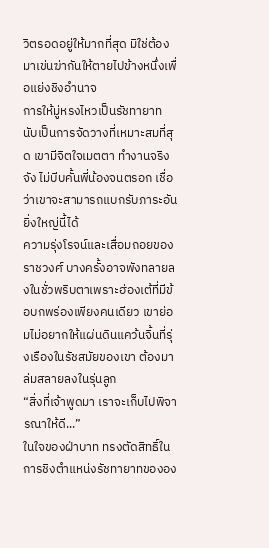วิตรอดอยู่ให้มากที่สุด มิใช่ต้องมาเข่นฆ่ากันให้ตายไปข้างหนึ่งเพื่อแย่งชิงอำนาจ
การให้มู่หรงไหวเป็นรัชทายาท นับเป็นการจัดวางที่เหมาะสมที่สุด เขามีจิตใจเมตตา ทำงานจริงจัง ไม่บีบคั้นพี่น้องจนตรอก เชื่อว่าเขาจะสามารถแบกรับภาระอันยิ่งใหญ่นี้ได้
ความรุ่งโรจน์และเสื่อมถอยของราชวงศ์ บางครั้งอาจพังทลายลงในชั่วพริบตาเพราะฮ่องเต้ที่มีข้อบกพร่องเพียงคนเดียว เขาย่อมไม่อยากให้แผ่นดินแคว้นจิ้นที่รุ่งเรืองในรัชสมัยของเขา ต้องมาล่มสลายลงในรุ่นลูก
“สิ่งที่เจ้าพูดมา เราจะเก็บไปพิจารณาให้ดี...”
ในใจของฝ่าบาท ทรงตัดสิทธิ์ในการชิงตำแหน่งรัชทายาทขององ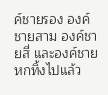ค์ชายรอง องค์ชายสาม องค์ชายสี่ และองค์ชายหกทิ้งไปแล้ว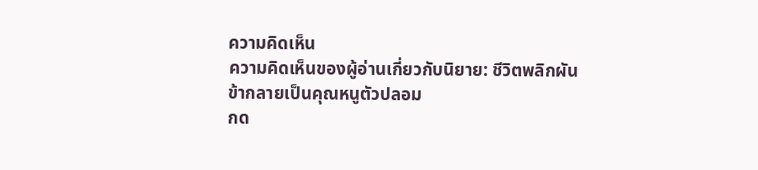ความคิดเห็น
ความคิดเห็นของผู้อ่านเกี่ยวกับนิยาย: ชีวิตพลิกผัน ข้ากลายเป็นคุณหนูตัวปลอม
กด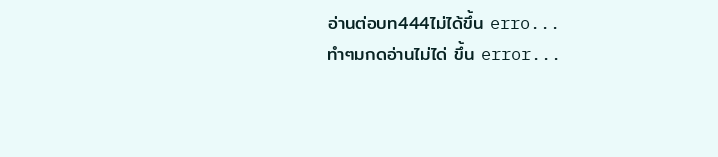อ่านต่อบท444ไม่ได้ขึ้น erro...
ทำๆมกดอ่านไม่ได่ ขึ้น error...